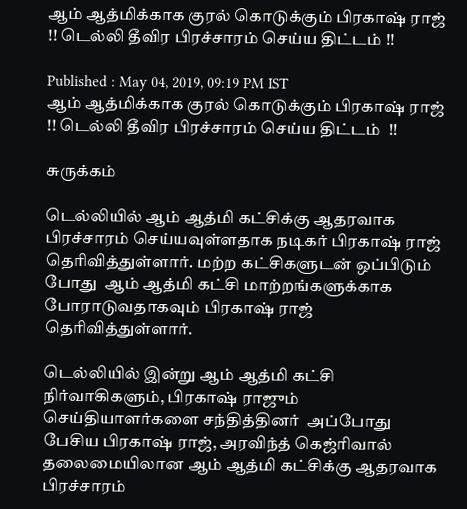ஆம் ஆத்மிக்காக குரல் கொடுக்கும் பிரகாஷ் ராஜ் !! டெல்லி தீவிர பிரச்சாரம் செய்ய திட்டம் !!

Published : May 04, 2019, 09:19 PM IST
ஆம் ஆத்மிக்காக குரல் கொடுக்கும் பிரகாஷ் ராஜ் !! டெல்லி தீவிர பிரச்சாரம் செய்ய திட்டம்  !!

சுருக்கம்

டெல்லியில் ஆம் ஆத்மி கட்சிக்கு ஆதரவாக பிரச்சாரம் செய்யவுள்ளதாக நடிகர் பிரகாஷ் ராஜ் தெரிவித்துள்ளார். மற்ற கட்சிகளுடன் ஒப்பிடும் போது  ஆம் ஆத்மி கட்சி மாற்றங்களுக்காக போராடுவதாகவும் பிரகாஷ் ராஜ் தெரிவித்துள்ளார்.

டெல்லியில் இன்று ஆம் ஆத்மி கட்சி நிர்வாகிகளும், பிரகாஷ் ராஜும் செய்தியாளர்களை சந்தித்தினர்  அப்போது பேசிய பிரகாஷ் ராஜ், அரவிந்த் கெஜ்ரிவால் தலைமையிலான ஆம் ஆத்மி கட்சிக்கு ஆதரவாக பிரச்சாரம்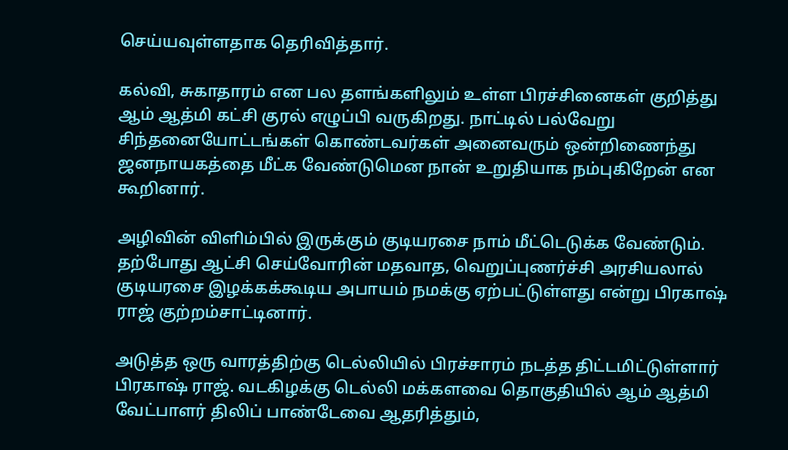செய்யவுள்ளதாக தெரிவித்தார்.

கல்வி, சுகாதாரம் என பல தளங்களிலும் உள்ள பிரச்சினைகள் குறித்து ஆம் ஆத்மி கட்சி குரல் எழுப்பி வருகிறது. நாட்டில் பல்வேறு சிந்தனையோட்டங்கள் கொண்டவர்கள் அனைவரும் ஒன்றிணைந்து ஜனநாயகத்தை மீட்க வேண்டுமென நான் உறுதியாக நம்புகிறேன் என கூறினார்.

அழிவின் விளிம்பில் இருக்கும் குடியரசை நாம் மீட்டெடுக்க வேண்டும். தற்போது ஆட்சி செய்வோரின் மதவாத, வெறுப்புணர்ச்சி அரசியலால் குடியரசை இழக்கக்கூடிய அபாயம் நமக்கு ஏற்பட்டுள்ளது என்று பிரகாஷ் ராஜ் குற்றம்சாட்டினார்.

அடுத்த ஒரு வாரத்திற்கு டெல்லியில் பிரச்சாரம் நடத்த திட்டமிட்டுள்ளார் பிரகாஷ் ராஜ். வடகிழக்கு டெல்லி மக்களவை தொகுதியில் ஆம் ஆத்மி வேட்பாளர் திலிப் பாண்டேவை ஆதரித்தும்,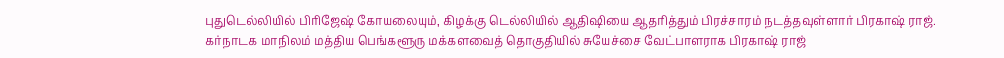புதுடெல்லியில் பிரிஜேஷ் கோயலையும், கிழக்கு டெல்லியில் ஆதிஷியை ஆதரித்தும் பிரச்சாரம் நடத்தவுள்ளார் பிரகாஷ் ராஜ்.
கர்நாடக மாநிலம் மத்திய பெங்களூரு மக்களவைத் தொகுதியில் சுயேச்சை வேட்பாளராக பிரகாஷ் ராஜ்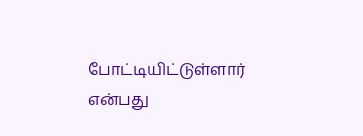போட்டியிட்டுள்ளார் என்பது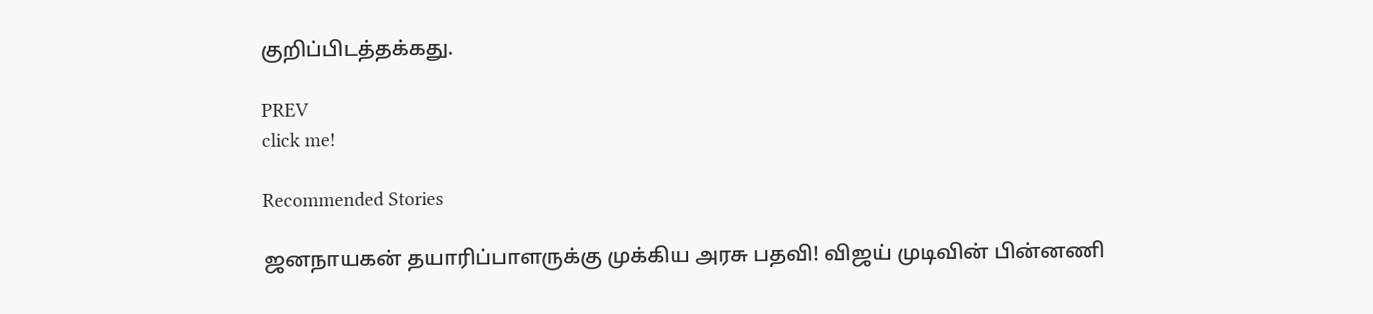குறிப்பிடத்தக்கது.

PREV
click me!

Recommended Stories

ஜனநாயகன் தயாரிப்பாளருக்கு முக்கிய அரசு பதவி! விஜய் முடிவின் பின்னணி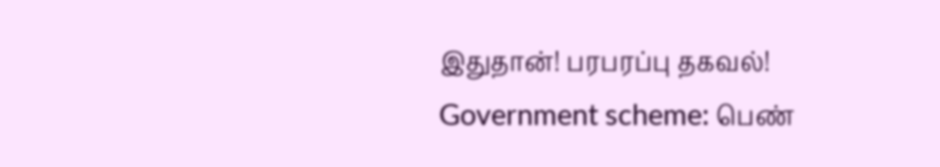இதுதான்! பரபரப்பு தகவல்!
Government scheme: பெண்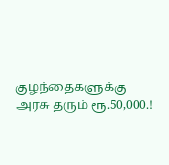குழந்தைகளுக்கு அரசு தரும் ரூ.50,000.!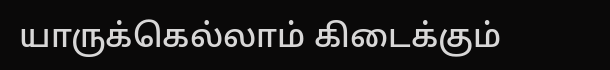யாருக்கெல்லாம் கிடைக்கும்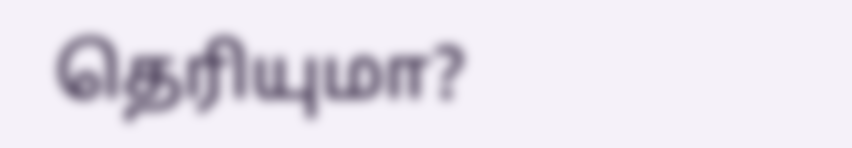தெரியுமா?